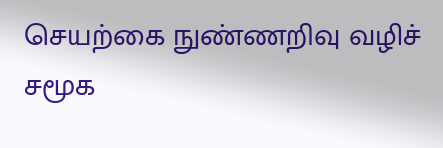செயற்கை நுண்ணறிவு வழிச் சமூக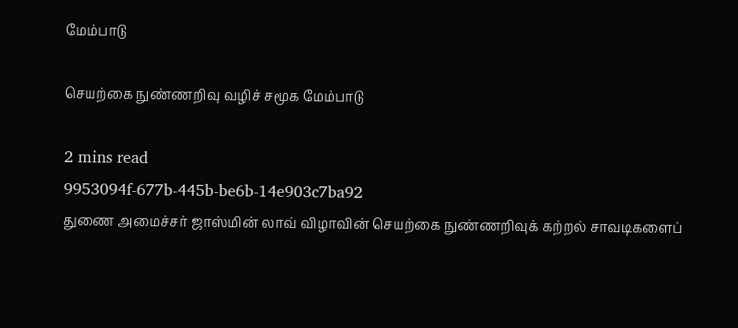மேம்பாடு

செயற்கை நுண்ணறிவு வழிச் சமூக மேம்பாடு

2 mins read
9953094f-677b-445b-be6b-14e903c7ba92
துணை அமைச்சர் ஜாஸ்மின் லாவ் விழாவின் செயற்கை நுண்ணறிவுக் கற்றல் சாவடிகளைப்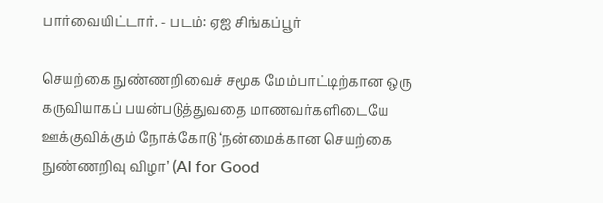பார்வையிட்டார். - படம்: ஏஐ சிங்கப்பூர்

செயற்கை நுண்ணறிவைச் சமூக மேம்பாட்டிற்கான ஒரு கருவியாகப் பயன்படுத்துவதை மாணவர்களிடையே ஊக்குவிக்கும் நோக்கோடு ‘நன்மைக்கான செயற்கை நுண்ணறிவு விழா’ (AI for Good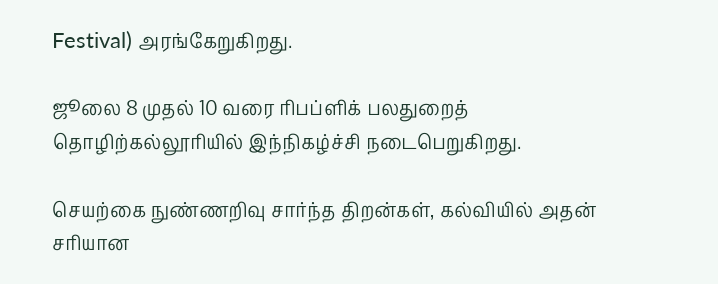Festival) அரங்கேறுகிறது.

ஜூலை 8 முதல் 10 வரை ரிபப்ளிக் பலதுறைத் தொழிற்கல்லூரியில் இந்நிகழ்ச்சி நடைபெறுகிறது.

செயற்கை நுண்ணறிவு சார்ந்த திறன்கள், கல்வியில் அதன் சரியான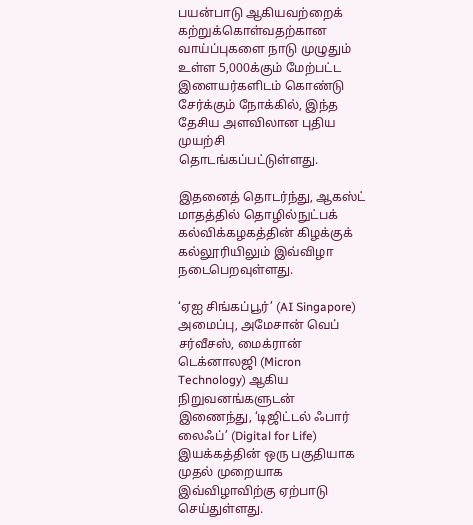பயன்பாடு ஆகியவற்றைக் கற்றுக்கொள்வதற்கான வாய்ப்புகளை நாடு முழுதும் உள்ள 5,000க்கும் மேற்பட்ட இளையர்களிடம் கொண்டு சேர்க்கும் நோக்கில், இந்த தேசிய அளவிலான புதிய முயற்சி தொடங்கப்பட்டுள்ளது.

இதனைத் தொடர்ந்து, ஆகஸ்ட் மாதத்தில் தொழில்நுட்பக் கல்விக்கழகத்தின் கிழக்குக் கல்லூரியிலும் இவ்விழா நடைபெறவுள்ளது.

‘ஏஐ சிங்கப்பூர்’ (AI Singapore) அமைப்பு, அமேசான் வெப் சர்வீசஸ், மைக்ரான் டெக்னாலஜி (Micron Technology) ஆகிய நிறுவனங்களுடன் இணைந்து, ‘டிஜிட்டல் ஃபார் லைஃப்’ (Digital for Life) இயக்கத்தின் ஒரு பகுதியாக முதல் முறையாக இவ்விழாவிற்கு ஏற்பாடு செய்துள்ளது.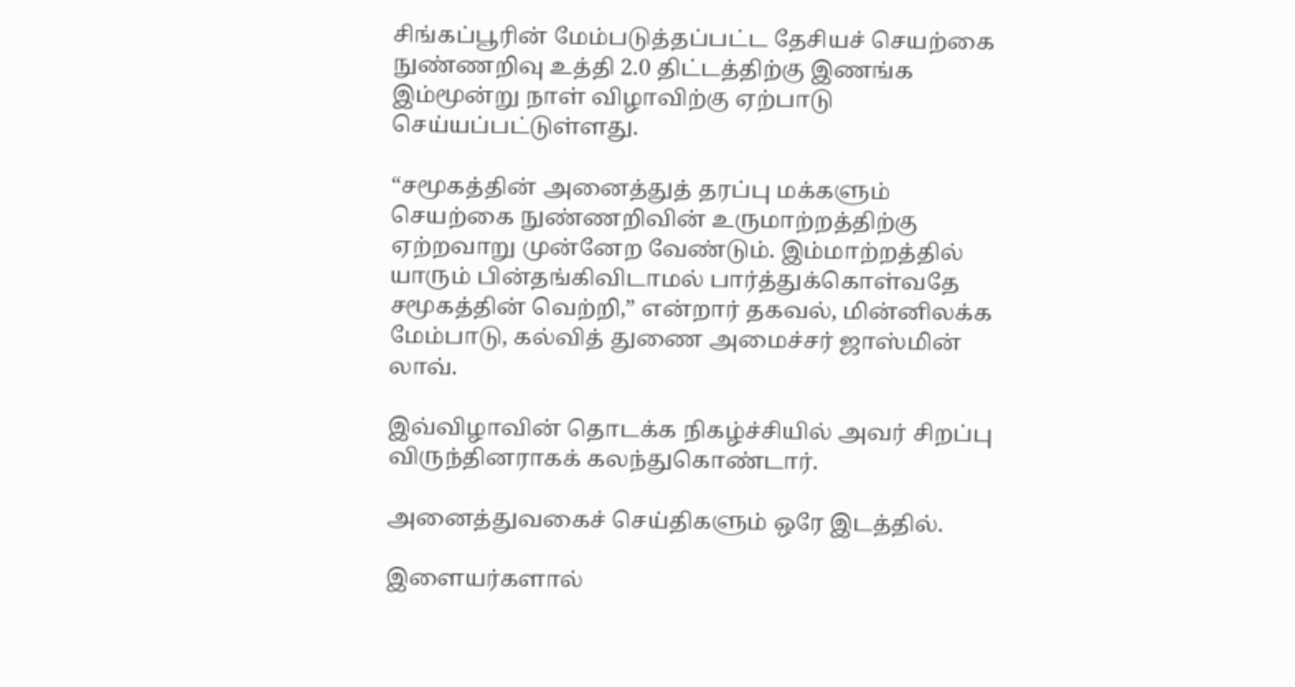சிங்கப்பூரின் மேம்படுத்தப்பட்ட தேசியச் செயற்கை நுண்ணறிவு உத்தி 2.0 திட்டத்திற்கு இணங்க இம்மூன்று நாள் விழாவிற்கு ஏற்பாடு செய்யப்பட்டுள்ளது.

“சமூகத்தின் அனைத்துத் தரப்பு மக்களும் செயற்கை நுண்ணறிவின் உருமாற்றத்திற்கு ஏற்றவாறு முன்னேற வேண்டும். இம்மாற்றத்தில் யாரும் பின்தங்கிவிடாமல் பார்த்துக்கொள்வதே சமூகத்தின் வெற்றி,” என்றார் தகவல், மின்னிலக்க மேம்பாடு, கல்வித் துணை அமைச்சர் ஜாஸ்மின் லாவ்.

இவ்விழாவின் தொடக்க நிகழ்ச்சியில் அவர் சிறப்பு விருந்தினராகக் கலந்துகொண்டார்.

அனைத்துவகைச் செய்திகளும் ஒரே இடத்தில்.

இளையர்களால்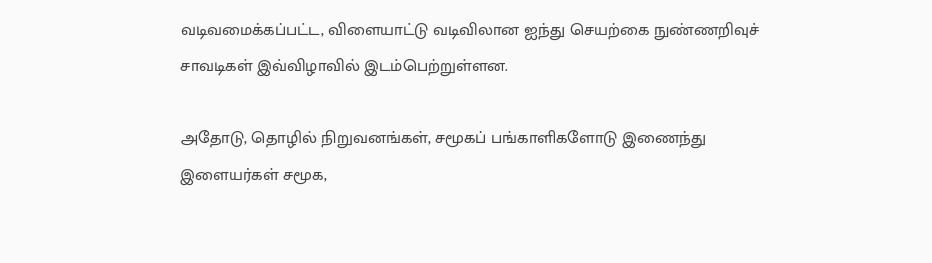வடிவமைக்கப்பட்ட, விளையாட்டு வடிவிலான ஐந்து செயற்கை நுண்ணறிவுச் சாவடிகள் இவ்விழாவில் இடம்பெற்றுள்ளன.

அதோடு, தொழில் நிறுவனங்கள், சமூகப் பங்காளிகளோடு இணைந்து இளையர்கள் சமூக,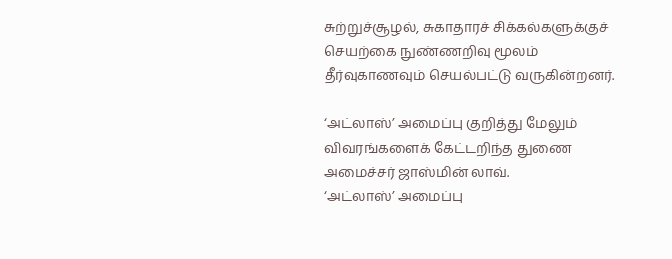சுற்றுச்சூழல், சுகாதாரச் சிக்கல்களுக்குச் செயற்கை நுண்ணறிவு மூலம் தீர்வுகாணவும் செயல்பட்டு வருகின்றனர்.

‘அட்லாஸ்’ அமைப்பு குறித்து மேலும் விவரங்களைக் கேட்டறிந்த துணை அமைச்சர் ஜாஸ்மின் லாவ்.
‘அட்லாஸ்’ அமைப்பு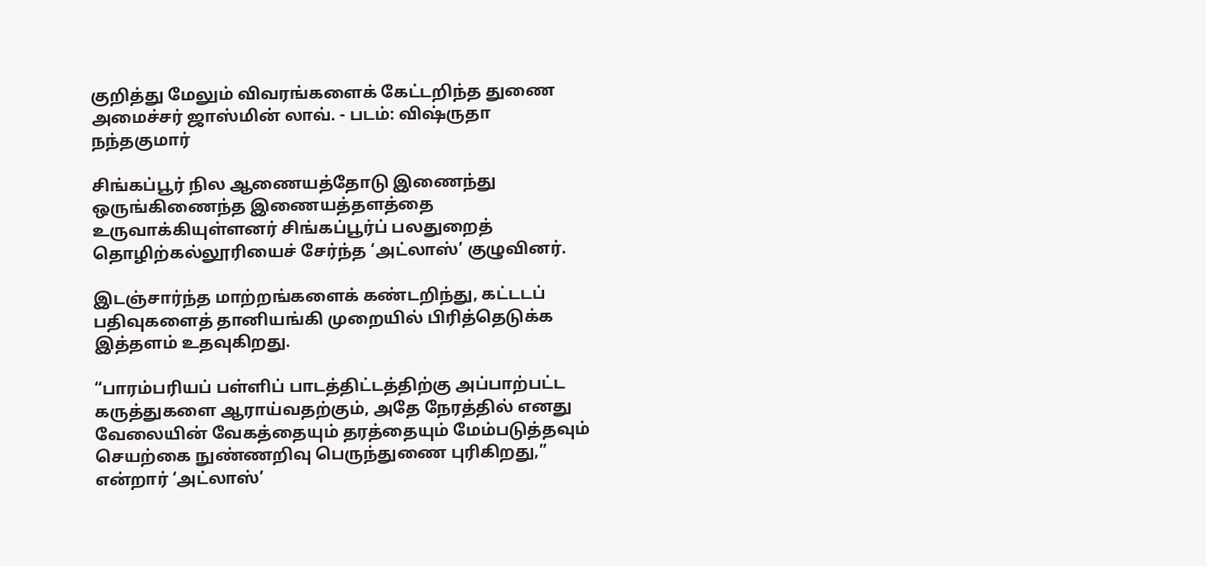குறித்து மேலும் விவரங்களைக் கேட்டறிந்த துணை அமைச்சர் ஜாஸ்மின் லாவ். - படம்: விஷ்ருதா நந்தகுமார்

சிங்கப்பூர் நில ஆணையத்தோடு இணைந்து ஒருங்கிணைந்த இணையத்தளத்தை உருவாக்கியுள்ளனர் சிங்கப்பூர்ப் பலதுறைத் தொழிற்கல்லூரியைச் சேர்ந்த ‘அட்லாஸ்’ குழுவினர்.

இடஞ்சார்ந்த மாற்றங்களைக் கண்டறிந்து, கட்டடப் பதிவுகளைத் தானியங்கி முறையில் பிரித்தெடுக்க இத்தளம் உதவுகிறது.

“பாரம்பரியப் பள்ளிப் பாடத்திட்டத்திற்கு அப்பாற்பட்ட கருத்துகளை ஆராய்வதற்கும், அதே நேரத்தில் எனது வேலையின் வேகத்தையும் தரத்தையும் மேம்படுத்தவும் செயற்கை நுண்ணறிவு பெருந்துணை புரிகிறது,” என்றார் ‘அட்லாஸ்’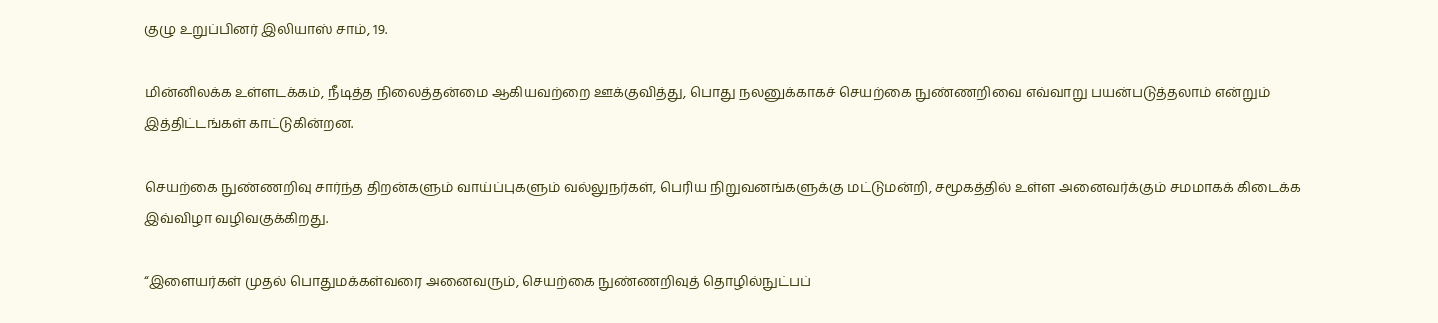குழு உறுப்பினர் இலியாஸ் சாம், 19.

மின்னிலக்க உள்ளடக்கம், நீடித்த நிலைத்தன்மை ஆகியவற்றை ஊக்குவித்து, பொது நலனுக்காகச் செயற்கை நுண்ணறிவை எவ்வாறு பயன்படுத்தலாம் என்றும் இத்திட்டங்கள் காட்டுகின்றன.

செயற்கை நுண்ணறிவு சார்ந்த திறன்களும் வாய்ப்புகளும் வல்லுநர்கள், பெரிய நிறுவனங்களுக்கு மட்டுமன்றி, சமூகத்தில் உள்ள அனைவர்க்கும் சமமாகக் கிடைக்க இவ்விழா வழிவகுக்கிறது.

“இளையர்கள் முதல் பொதுமக்கள்வரை அனைவரும், செயற்கை நுண்ணறிவுத் தொழில்நுட்பப்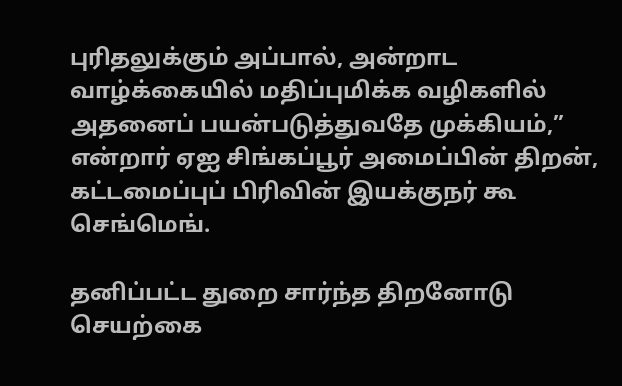புரிதலுக்கும் அப்பால், அன்றாட வாழ்க்கையில் மதிப்புமிக்க வழிகளில் அதனைப் பயன்படுத்துவதே முக்கியம்,” என்றார் ஏஐ சிங்கப்பூர் அமைப்பின் திறன், கட்டமைப்புப் பிரிவின் இயக்குநர் கூ செங்மெங்.

தனிப்பட்ட துறை சார்ந்த திறனோடு செயற்கை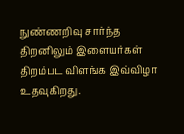நுண்ணறிவு சார்ந்த திறனிலும் இளையர்கள் திறம்பட விளங்க இவ்விழா உதவுகிறது.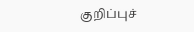குறிப்புச்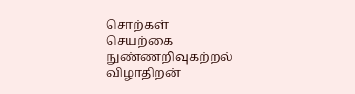சொற்கள்
செயற்கை நுண்ணறிவுகற்றல் விழாதிறன்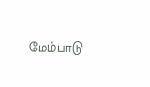மேம்பாடு